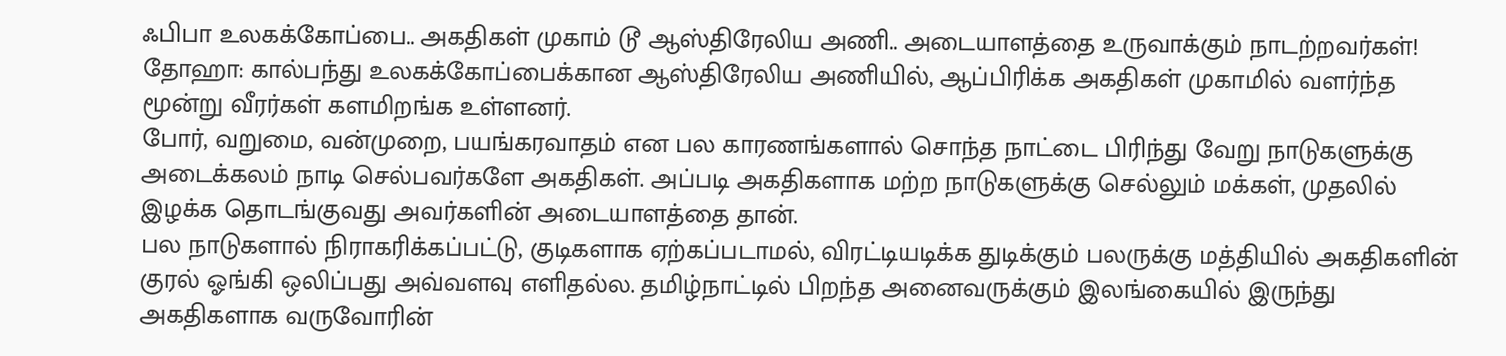ஃபிபா உலகக்கோப்பை.. அகதிகள் முகாம் டூ ஆஸ்திரேலிய அணி.. அடையாளத்தை உருவாக்கும் நாடற்றவர்கள்!
தோஹா: கால்பந்து உலகக்கோப்பைக்கான ஆஸ்திரேலிய அணியில், ஆப்பிரிக்க அகதிகள் முகாமில் வளர்ந்த மூன்று வீரர்கள் களமிறங்க உள்ளனர்.
போர், வறுமை, வன்முறை, பயங்கரவாதம் என பல காரணங்களால் சொந்த நாட்டை பிரிந்து வேறு நாடுகளுக்கு அடைக்கலம் நாடி செல்பவர்களே அகதிகள். அப்படி அகதிகளாக மற்ற நாடுகளுக்கு செல்லும் மக்கள், முதலில் இழக்க தொடங்குவது அவர்களின் அடையாளத்தை தான்.
பல நாடுகளால் நிராகரிக்கப்பட்டு, குடிகளாக ஏற்கப்படாமல், விரட்டியடிக்க துடிக்கும் பலருக்கு மத்தியில் அகதிகளின் குரல் ஓங்கி ஒலிப்பது அவ்வளவு எளிதல்ல. தமிழ்நாட்டில் பிறந்த அனைவருக்கும் இலங்கையில் இருந்து அகதிகளாக வருவோரின்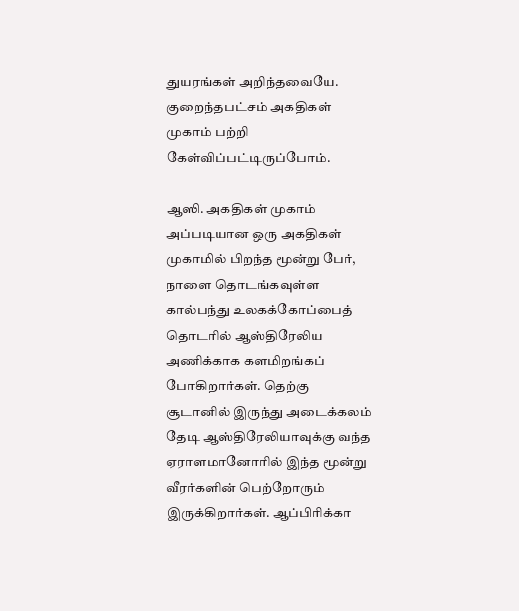துயரங்கள் அறிந்தவையே. குறைந்தபட்சம் அகதிகள் முகாம் பற்றி கேள்விப்பட்டிருப்போம்.

ஆஸி. அகதிகள் முகாம்
அப்படியான ஒரு அகதிகள் முகாமில் பிறந்த மூன்று பேர், நாளை தொடங்கவுள்ள கால்பந்து உலகக்கோப்பைத் தொடரில் ஆஸ்திரேலிய அணிக்காக களமிறங்கப் போகிறார்கள். தெற்கு சூடானில் இருந்து அடைக்கலம் தேடி ஆஸ்திரேலியாவுக்கு வந்த ஏராளமானோரில் இந்த மூன்று வீரர்களின் பெற்றோரும் இருக்கிறார்கள். ஆப்பிரிக்கா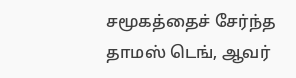சமூகத்தைச் சேர்ந்த தாமஸ் டெங், ஆவர்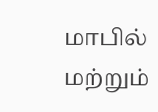மாபில் மற்றும்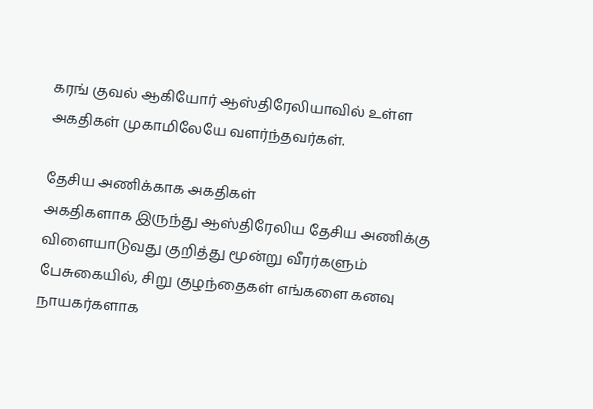கரங் குவல் ஆகியோர் ஆஸ்திரேலியாவில் உள்ள அகதிகள் முகாமிலேயே வளர்ந்தவர்கள்.

தேசிய அணிக்காக அகதிகள்
அகதிகளாக இருந்து ஆஸ்திரேலிய தேசிய அணிக்கு விளையாடுவது குறித்து மூன்று வீரர்களும் பேசுகையில், சிறு குழந்தைகள் எங்களை கனவு நாயகர்களாக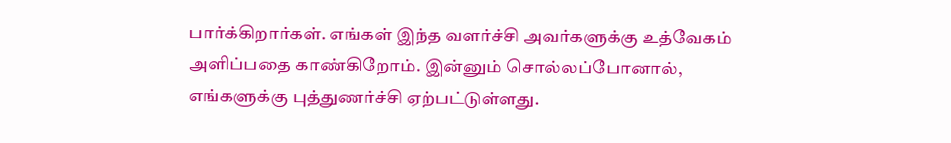பார்க்கிறார்கள். எங்கள் இந்த வளர்ச்சி அவர்களுக்கு உத்வேகம் அளிப்பதை காண்கிறோம். இன்னும் சொல்லப்போனால், எங்களுக்கு புத்துணர்ச்சி ஏற்பட்டுள்ளது.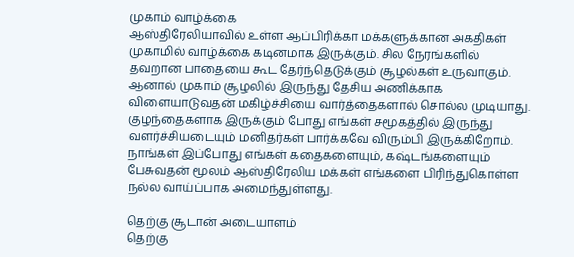முகாம் வாழ்க்கை
ஆஸ்திரேலியாவில் உள்ள ஆப்பிரிக்கா மக்களுக்கான அகதிகள் முகாமில் வாழ்க்கை கடினமாக இருக்கும். சில நேரங்களில் தவறான பாதையை கூட தேர்ந்தெடுக்கும் சூழல்கள் உருவாகும். ஆனால் முகாம் சூழலில் இருந்து தேசிய அணிக்காக விளையாடுவதன் மகிழ்ச்சியை வார்த்தைகளால் சொல்ல முடியாது. குழந்தைகளாக இருக்கும் போது எங்கள் சமூகத்தில் இருந்து வளர்ச்சியடையும் மனிதர்கள் பார்க்கவே விரும்பி இருக்கிறோம். நாங்கள் இப்போது எங்கள் கதைகளையும், கஷ்டங்களையும் பேசுவதன் மூலம் ஆஸ்திரேலிய மக்கள் எங்களை பிரிந்துகொள்ள நல்ல வாய்ப்பாக அமைந்துள்ளது.

தெற்கு சூடான் அடையாளம்
தெற்கு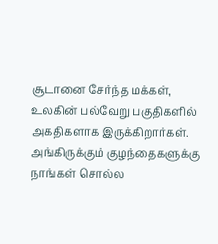சூடானை சேர்ந்த மக்கள், உலகின் பல்வேறு பகுதிகளில் அகதிகளாக இருக்கிறார்கள். அங்கிருக்கும் குழந்தைகளுக்கு நாங்கள் சொல்ல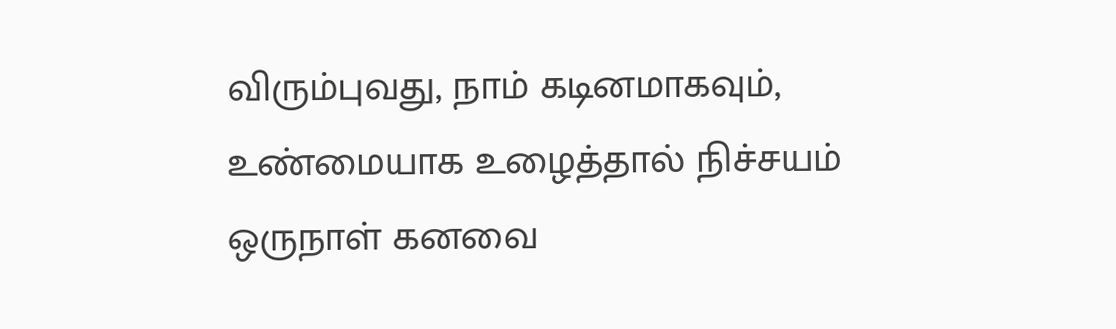விரும்புவது, நாம் கடினமாகவும், உண்மையாக உழைத்தால் நிச்சயம் ஒருநாள் கனவை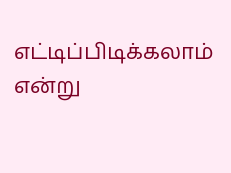எட்டிப்பிடிக்கலாம் என்று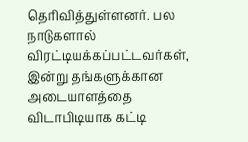தெரிவித்துள்ளனர். பல நாடுகளால் விரட்டியக்கப்பட்டவர்கள், இன்று தங்களுக்கான அடையாளத்தை விடாபிடியாக கட்டி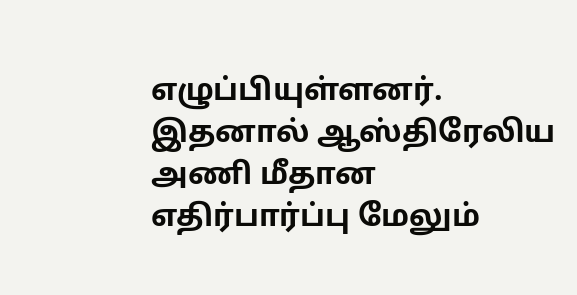எழுப்பியுள்ளனர். இதனால் ஆஸ்திரேலிய அணி மீதான எதிர்பார்ப்பு மேலும்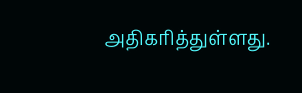அதிகரித்துள்ளது.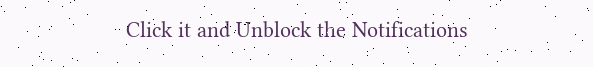Click it and Unblock the Notifications